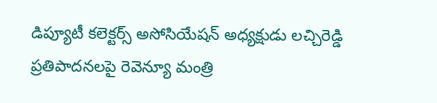డిప్యూటీ కలెక్టర్స్‌ అసోసియేషన్‌ అధ్యక్షుడు లచ్చిరెడ్డి ప్రతిపాదనలపై రెవెన్యూ మంత్రి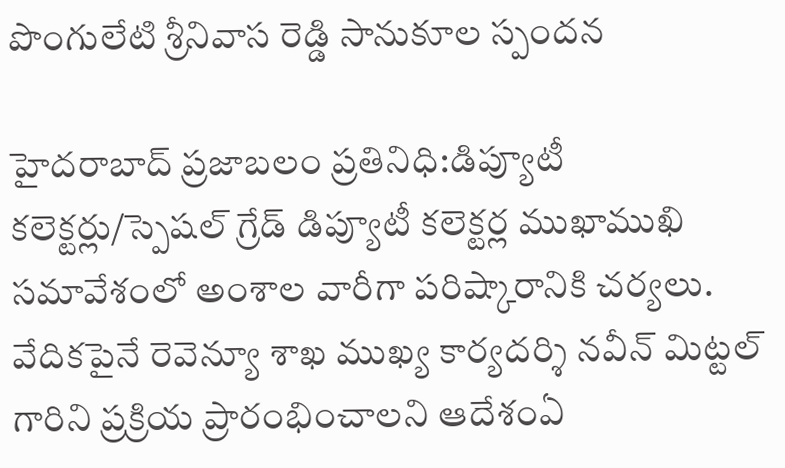పొంగులేటి శ్రీనివాస రెడ్డి సానుకూల స్పందన

హైదరాబాద్‌ ప్రజాబలం ప్రతినిధి:డిప్యూటీ కలెక్టర్లు/స్పెషల్‌ గ్రేడ్‌ డిప్యూటీ కలెక్టర్ల ముఖాముఖి సమావేశంలో అంశాల వారీగా పరిష్కారానికి చర్యలు. వేదికపైనే రెవెన్యూ శాఖ ముఖ్య కార్యదర్శి నవీన్‌ మిట్టల్‌ గారిని ప్రక్రియ ప్రారంభించాలని ఆదేశంఏ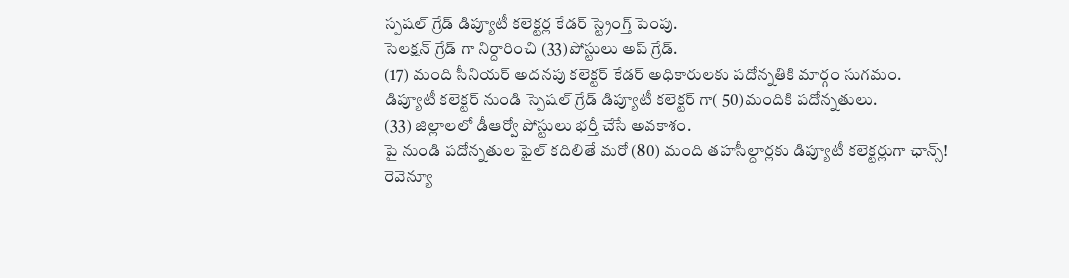స్పషల్‌ గ్రేడ్‌ డిప్యూటీ కలెక్టర్ల కేడర్‌ స్ట్రెంగ్త్‌ పెంపు.
సెలక్షన్‌ గ్రేడ్‌ గా నిర్దారించి (33)పోస్టులు అప్‌ గ్రేడ్‌.
(17) మంది సీనియర్‌ అదనపు కలెక్టర్‌ కేడర్‌ అధికారులకు పదోన్నతికి మార్గం సుగమం.
డిప్యూటీ కలెక్టర్‌ నుండి స్పెషల్‌ గ్రేడ్‌ డిప్యూటీ కలెక్టర్‌ గా( 50)మందికి పదోన్నతులు.
(33) జిల్లాలలో డీఆర్వో పోస్టులు భర్తీ చేసే అవకాశం.
పై నుండి పదోన్నతుల ఫైల్‌ కదిలితే మరో (80) మంది తహసీల్దార్లకు డిప్యూటీ కలెక్టర్లుగా ఛాన్స్‌!
రెవెన్యూ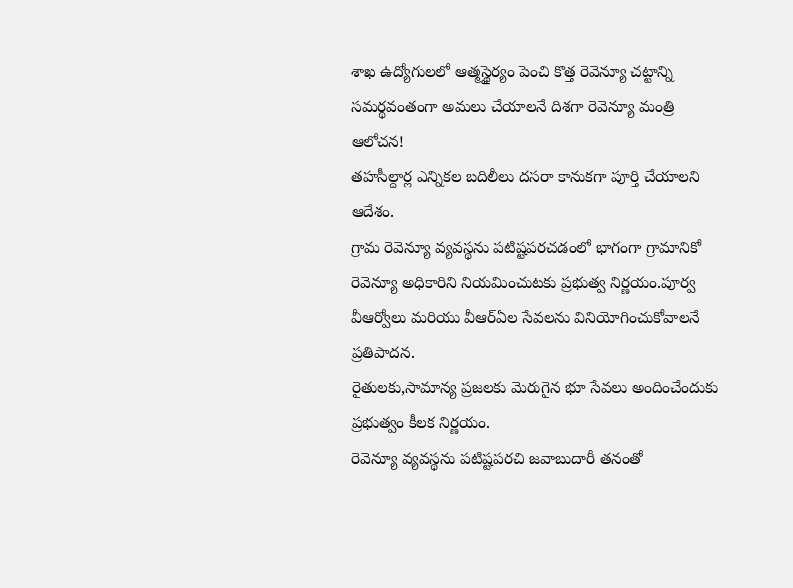శాఖ ఉద్యోగులలో ఆత్మస్థైర్యం పెంచి కొత్త రెవెన్యూ చట్టాన్ని సమర్థవంతంగా అమలు చేయాలనే దిశగా రెవెన్యూ మంత్రి ఆలోచన!
తహసీల్దార్ల ఎన్నికల బదిలీలు దసరా కానుకగా పూర్తి చేయాలని ఆదేశం.
గ్రామ రెవెన్యూ వ్యవస్థను పటిష్టపరచడంలో భాగంగా గ్రామానికో రెవెన్యూ అధికారిని నియమించుటకు ప్రభుత్వ నిర్ణయం.పూర్వ వీఆర్వోలు మరియు వీఆర్‌ఏల సేవలను వినియోగించుకోవాలనే ప్రతిపాదన.
రైతులకు,సామాన్య ప్రజలకు మెరుగైన భూ సేవలు అందించేందుకు ప్రభుత్వం కీలక నిర్ణయం.
రెవెన్యూ వ్యవస్థను పటిష్టపరచి జవాబుదారీ తనంతో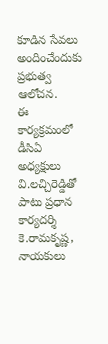కూడిన సేవలు అందించేందుకు ప్రభుత్వ ఆలోచన.
ఈ కార్యక్రమంలో డీసిఏ అధ్యక్షులు వి.లచ్చిరెడ్డితో పాటు ప్రధాన కార్యదర్శి కె.రామకృష్ణ, నాయకులు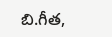బి.గీత,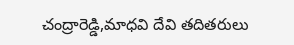చంద్రారెడ్డి,మాధవి దేవి తదితరులు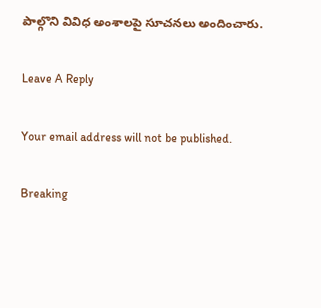పాల్గొని వివిధ అంశాలపై సూచనలు అందించారు.

Leave A Reply

Your email address will not be published.

Breaking